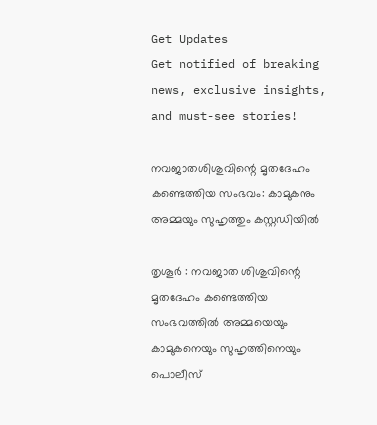Get Updates
Get notified of breaking news, exclusive insights, and must-see stories!

നവജാതശിശുവിന്റെ മൃതദേഹം കണ്ടെത്തിയ സംഭവം: കാമുകനും അമ്മയും സുഹൃത്തും കസ്റ്റഡിയില്‍

തൃശൂര്‍ : നവജാത ശിശുവിന്റെ മൃതദേഹം കണ്ടെത്തിയ സംഭവത്തില്‍ അമ്മയെയും കാമുകനെയും സുഹൃത്തിനെയും പൊലീസ്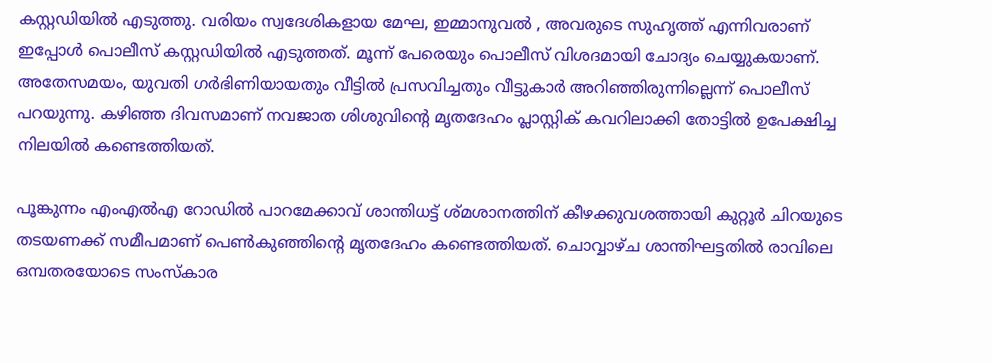കസ്റ്റഡിയില്‍ എടുത്തു. വരിയം സ്വദേശികളായ മേഘ, ഇമ്മാനുവല്‍ , അവരുടെ സുഹൃത്ത് എന്നിവരാണ് ഇപ്പോള്‍ പൊലീസ് കസ്റ്റഡിയില്‍ എടുത്തത്. മൂന്ന് പേരെയും പൊലീസ് വിശദമായി ചോദ്യം ചെയ്യുകയാണ്. അതേസമയം, യുവതി ഗര്‍ഭിണിയായതും വീട്ടില്‍ പ്രസവിച്ചതും വീട്ടുകാര്‍ അറിഞ്ഞിരുന്നില്ലെന്ന് പൊലീസ് പറയുന്നു. കഴിഞ്ഞ ദിവസമാണ് നവജാത ശിശുവിന്റെ മൃതദേഹം പ്ലാസ്റ്റിക് കവറിലാക്കി തോട്ടില്‍ ഉപേക്ഷിച്ച നിലയില്‍ കണ്ടെത്തിയത്.

പൂങ്കുന്നം എംഎല്‍എ റോഡില്‍ പാറമേക്കാവ് ശാന്തിധട്ട് ശ്മശാനത്തിന് കീഴക്കുവശത്തായി കുറ്റൂര്‍ ചിറയുടെ തടയണക്ക് സമീപമാണ് പെണ്‍കുഞ്ഞിന്റെ മൃതദേഹം കണ്ടെത്തിയത്. ചൊവ്വാഴ്ച ശാന്തിഘട്ടതില്‍ രാവിലെ ഒമ്പതരയോടെ സംസ്‌കാര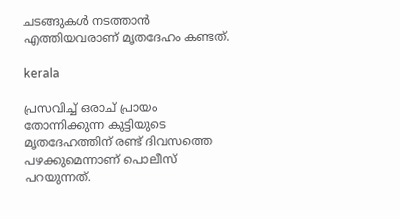ചടങ്ങുകള്‍ നടത്താന്‍ എത്തിയവരാണ് മൃതദേഹം കണ്ടത്.

kerala

പ്രസവിച്ച് ഒരാച് പ്രായം തോന്നിക്കുന്ന കുട്ടിയുടെ മൃതദേഹത്തിന് രണ്ട് ദിവസത്തെ പഴക്കുമെന്നാണ് പൊലീസ് പറയുന്നത്.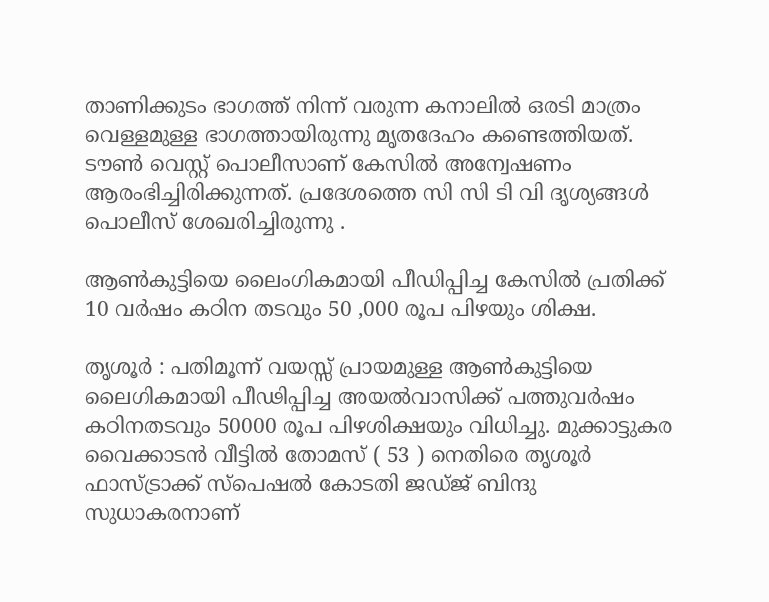താണിക്കുടം ഭാഗത്ത് നിന്ന് വരുന്ന കനാലില്‍ ഒരടി മാത്രം വെള്ളമുള്ള ഭാഗത്തായിരുന്നു മൃതദേഹം കണ്ടെത്തിയത്. ടൗണ്‍ വെസ്റ്റ് പൊലീസാണ് കേസില്‍ അന്വേഷണം ആരംഭിച്ചിരിക്കുന്നത്. പ്രദേശത്തെ സി സി ടി വി ദൃശ്യങ്ങള്‍ പൊലീസ് ശേഖരിച്ചിരുന്നു .

ആണ്‍കുട്ടിയെ ലൈംഗികമായി പീഡിപ്പിച്ച കേസില്‍ പ്രതിക്ക് 10 വര്‍ഷം കഠിന തടവും 50 ,000 രൂപ പിഴയും ശിക്ഷ.

തൃശൂര്‍ : പതിമൂന്ന് വയസ്സ് പ്രായമുള്ള ആണ്‍കുട്ടിയെ ലൈഗികമായി പീഢിപ്പിച്ച അയല്‍വാസിക്ക് പത്തുവര്‍ഷം കഠിനതടവും 50000 രൂപ പിഴശിക്ഷയും വിധിച്ചു. മുക്കാട്ടുകര വൈക്കാടന്‍ വീട്ടില്‍ തോമസ് ( 53 ) നെതിരെ തൃശൂര്‍ ഫാസ്ട്രാക്ക് സ്‌പെഷല്‍ കോടതി ജഡ്ജ് ബിന്ദു സുധാകരനാണ്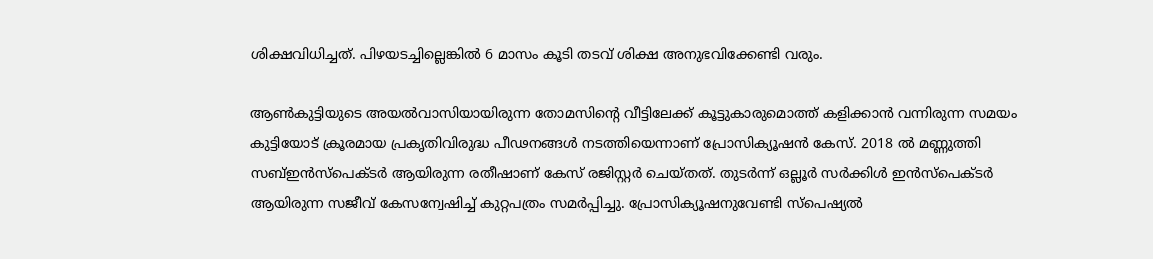ശിക്ഷവിധിച്ചത്. പിഴയടച്ചില്ലെങ്കില്‍ 6 മാസം കൂടി തടവ് ശിക്ഷ അനുഭവിക്കേണ്ടി വരും.

ആണ്‍കുട്ടിയുടെ അയല്‍വാസിയായിരുന്ന തോമസിന്റെ വീട്ടിലേക്ക് കൂട്ടുകാരുമൊത്ത് കളിക്കാന്‍ വന്നിരുന്ന സമയം കുട്ടിയോട് ക്രൂരമായ പ്രകൃതിവിരുദ്ധ പീഢനങ്ങള്‍ നടത്തിയെന്നാണ് പ്രോസിക്യൂഷന്‍ കേസ്. 2018 ല്‍ മണ്ണുത്തി സബ്ഇന്‍സ്‌പെക്ടര്‍ ആയിരുന്ന രതീഷാണ് കേസ് രജിസ്റ്റര്‍ ചെയ്തത്. തുടര്‍ന്ന് ഒല്ലൂര്‍ സര്‍ക്കിള്‍ ഇന്‍സ്‌പെക്ടര്‍ ആയിരുന്ന സജീവ് കേസന്വേഷിച്ച് കുറ്റപത്രം സമര്‍പ്പിച്ചു. പ്രോസിക്യൂഷനുവേണ്ടി സ്‌പെഷ്യല്‍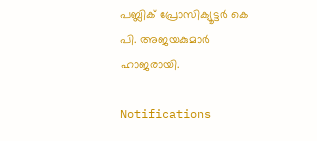പബ്ലിക് പ്രോസിക്യൂട്ടര്‍ കെ പി. അജയകുമാര്‍ ഹാജരായി.

Notifications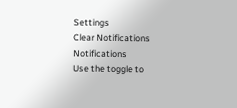Settings
Clear Notifications
Notifications
Use the toggle to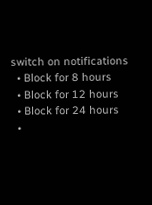switch on notifications
  • Block for 8 hours
  • Block for 12 hours
  • Block for 24 hours
  •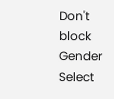Don't block
Gender
Select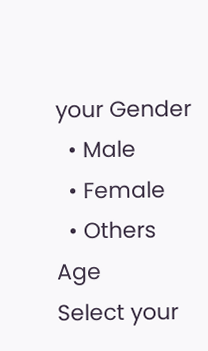your Gender
  • Male
  • Female
  • Others
Age
Select your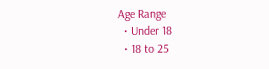Age Range
  • Under 18
  • 18 to 25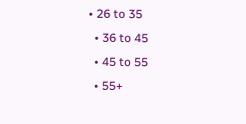• 26 to 35
  • 36 to 45
  • 45 to 55
  • 55+